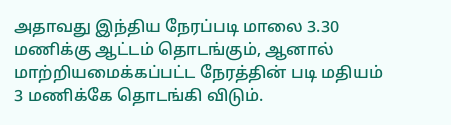அதாவது இந்திய நேரப்படி மாலை 3.30 மணிக்கு ஆட்டம் தொடங்கும், ஆனால் மாற்றியமைக்கப்பட்ட நேரத்தின் படி மதியம் 3 மணிக்கே தொடங்கி விடும்.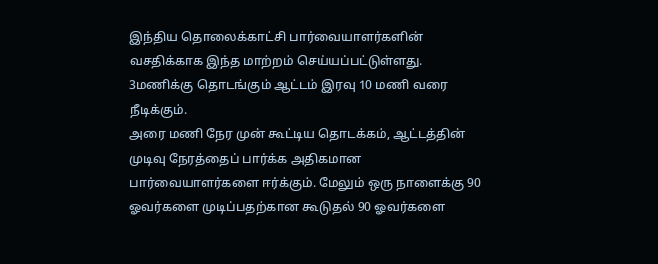இந்திய தொலைக்காட்சி பார்வையாளர்களின் வசதிக்காக இந்த மாற்றம் செய்யப்பட்டுள்ளது. 3மணிக்கு தொடங்கும் ஆட்டம் இரவு 10 மணி வரை நீடிக்கும்.
அரை மணி நேர முன் கூட்டிய தொடக்கம், ஆட்டத்தின் முடிவு நேரத்தைப் பார்க்க அதிகமான பார்வையாளர்களை ஈர்க்கும். மேலும் ஒரு நாளைக்கு 90 ஓவர்களை முடிப்பதற்கான கூடுதல் 90 ஓவர்களை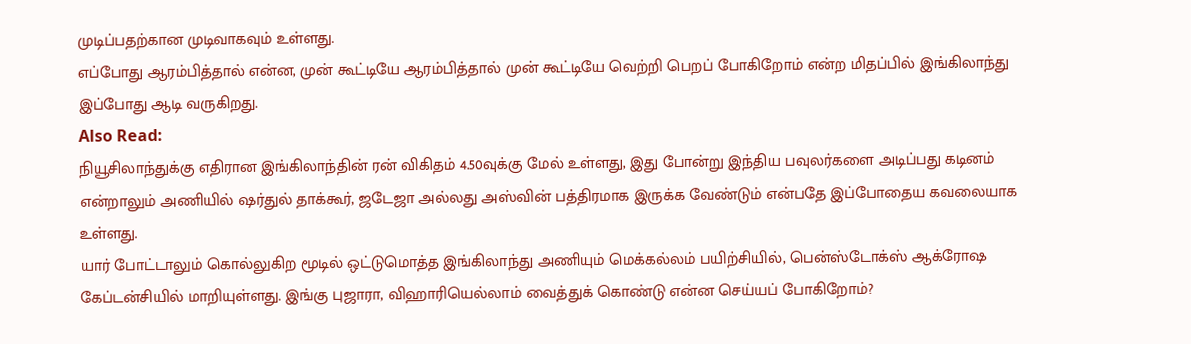முடிப்பதற்கான முடிவாகவும் உள்ளது.
எப்போது ஆரம்பித்தால் என்ன, முன் கூட்டியே ஆரம்பித்தால் முன் கூட்டியே வெற்றி பெறப் போகிறோம் என்ற மிதப்பில் இங்கிலாந்து இப்போது ஆடி வருகிறது.
Also Read:
நியூசிலாந்துக்கு எதிரான இங்கிலாந்தின் ரன் விகிதம் 4.50வுக்கு மேல் உள்ளது, இது போன்று இந்திய பவுலர்களை அடிப்பது கடினம் என்றாலும் அணியில் ஷர்துல் தாக்கூர், ஜடேஜா அல்லது அஸ்வின் பத்திரமாக இருக்க வேண்டும் என்பதே இப்போதைய கவலையாக உள்ளது.
யார் போட்டாலும் கொல்லுகிற மூடில் ஒட்டுமொத்த இங்கிலாந்து அணியும் மெக்கல்லம் பயிற்சியில், பென்ஸ்டோக்ஸ் ஆக்ரோஷ கேப்டன்சியில் மாறியுள்ளது. இங்கு புஜாரா, விஹாரியெல்லாம் வைத்துக் கொண்டு என்ன செய்யப் போகிறோம்?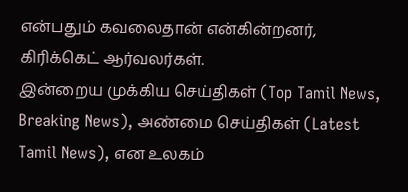என்பதும் கவலைதான் என்கின்றனர், கிரிக்கெட் ஆர்வலர்கள்.
இன்றைய முக்கிய செய்திகள் (Top Tamil News, Breaking News), அண்மை செய்திகள் (Latest Tamil News), என உலகம்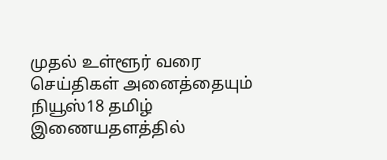முதல் உள்ளூர் வரை செய்திகள் அனைத்தையும் நியூஸ்18 தமிழ் இணையதளத்தில்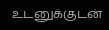உடனுக்குடன்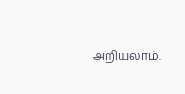அறியலாம்.